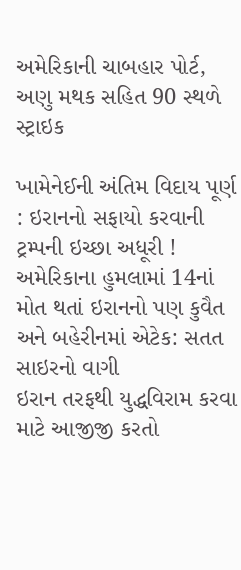અમેરિકાની ચાબહાર પોર્ટ, અણુ મથક સહિત 90 સ્થળે સ્ટ્રાઇક

ખામેનેઈની અંતિમ વિદાય પૂર્ણ : ઇરાનનો સફાયો કરવાની ટ્રમ્પની ઇચ્છા અધૂરી !
અમેરિકાના હુમલામાં 14નાં મોત થતાં ઇરાનનો પણ કુવૈત અને બહેરીનમાં એટેક: સતત સાઇરનો વાગી
ઇરાન તરફથી યુદ્ધવિરામ કરવા માટે આજીજી કરતો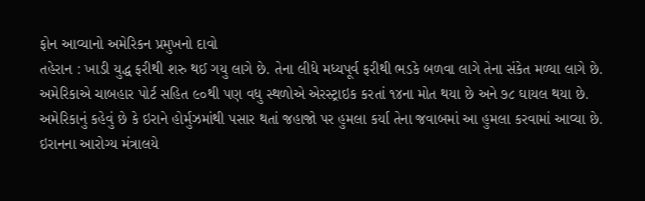ફોન આવ્યાનો અમેરિકન પ્રમુખનો દાવો
તહેરાન : ખાડી યુદ્ધ ફરીથી શરુ થઈ ગયુ લાગે છે. તેના લીધે મધ્યપૂર્વ ફરીથી ભડકે બળવા લાગે તેના સંકેત મળ્યા લાગે છે. અમેરિકાએ ચાબહાર પોર્ટ સહિત ૯૦થી પણ વધુ સ્થળોએ એરસ્ટ્રાઇક કરતાં ૧૪ના મોત થયા છે અને ૭૮ ઘાયલ થયા છે. અમેરિકાનું કહેવું છે કે ઇરાને હોર્મુઝમાંથી પસાર થતાં જહાજો પર હુમલા કર્યા તેના જવાબમાં આ હુમલા કરવામાં આવ્યા છે.
ઇરાનના આરોગ્ય મંત્રાલયે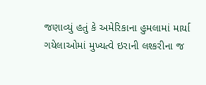જણાવ્યું હતું કે અમેરિકાના હુમલામાં માર્યા ગયેલાઓમાં મુખ્યત્વે ઇરાની લશ્કરીના જ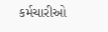કર્મચારીઓ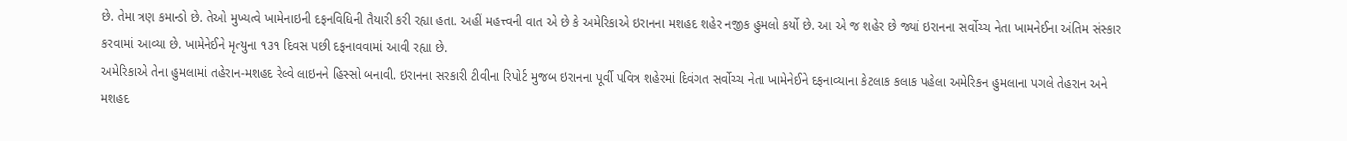છે. તેમા ત્રણ કમાન્ડો છે. તેઓ મુખ્યત્વે ખામેનાઇની દફનવિધિની તૈયારી કરી રહ્યા હતા. અહીં મહત્ત્વની વાત એ છે કે અમેરિકાએ ઇરાનના મશહદ શહેર નજીક હુમલો કર્યો છે. આ એ જ શહેર છે જ્યાં ઇરાનના સર્વોચ્ચ નેતા ખામનેઈના અંતિમ સંસ્કાર કરવામાં આવ્યા છે. ખામેનેઈને મૃત્યુના ૧૩૧ દિવસ પછી દફનાવવામાં આવી રહ્યા છે.
અમેરિકાએ તેના હુમલામાં તહેરાન-મશહદ રેલ્વે લાઇનને હિસ્સો બનાવી. ઇરાનના સરકારી ટીવીના રિપોર્ટ મુજબ ઇરાનના પૂર્વી પવિત્ર શહેરમાં દિવંગત સર્વોચ્ચ નેતા ખામેનેઈને દફનાવ્યાના કેટલાક કલાક પહેલા અમેરિકન હુમલાના પગલે તેહરાન અને મશહદ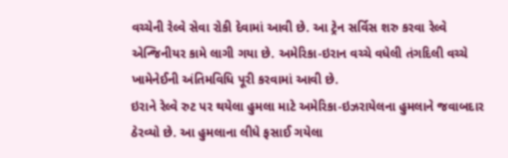વચ્ચેની રેલ્વે સેવા રોકી દેવામાં આવી છે. આ ટ્રેન સર્વિસ શરુ કરવા રેલ્વે એન્જિનીયર કામે લાગી ગયા છે. અમેરિકા-ઇરાન વચ્ચે વધેલી તંગદિલી વચ્ચે ખામેનેઈની અંતિમવિધિ પૂરી કરવામાં આવી છે.
ઇરાને રેલ્વે રુટ પર થયેલા હુમલા માટે અમેરિકા-ઇઝરાયેલના હુમલાને જવાબદાર ઠેરવ્યો છે. આ હુમલાના લીધે ફસાઈ ગયેલા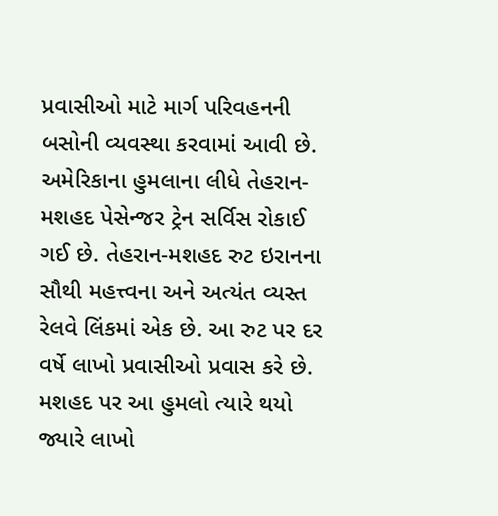પ્રવાસીઓ માટે માર્ગ પરિવહનની બસોની વ્યવસ્થા કરવામાં આવી છે. અમેરિકાના હુમલાના લીધે તેહરાન-મશહદ પેસેન્જર ટ્રેન સર્વિસ રોકાઈ ગઈ છે. તેહરાન-મશહદ રુટ ઇરાનના સૌથી મહત્ત્વના અને અત્યંત વ્યસ્ત રેલવે લિંકમાં એક છે. આ રુટ પર દર વર્ષે લાખો પ્રવાસીઓ પ્રવાસ કરે છે. મશહદ પર આ હુમલો ત્યારે થયો જ્યારે લાખો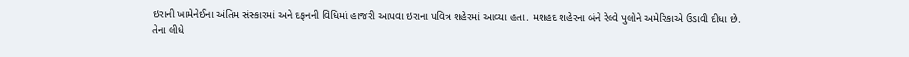ઇરાની ખામેનેઈના અંતિમ સંસ્કારમાં અને દફનની વિધિમાં હાજરી આપવા ઇરાના પવિત્ર શહેરમાં આવ્યા હતા. મશહદ શહેરના બંને રેલ્વે પુલોને અમેરિકાએ ઉડાવી દીધા છે. તેના લીધે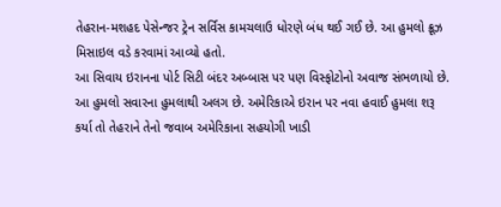તેહરાન-મશહદ પેસેન્જર ટ્રેન સર્વિસ કામચલાઉ ધોરણે બંધ થઈ ગઈ છે. આ હુમલો ક્રૂઝ મિસાઇલ વડે કરવામાં આવ્યો હતો.
આ સિવાય ઇરાનના પોર્ટ સિટી બંદર અબ્બાસ પર પણ વિસ્ફોટોનો અવાજ સંભળાયો છે. આ હુમલો સવારના હુમલાથી અલગ છે. અમેરિકાએ ઇરાન પર નવા હવાઈ હુમલા શરૂ કર્યા તો તેહરાને તેનો જવાબ અમેરિકાના સહયોગી ખાડી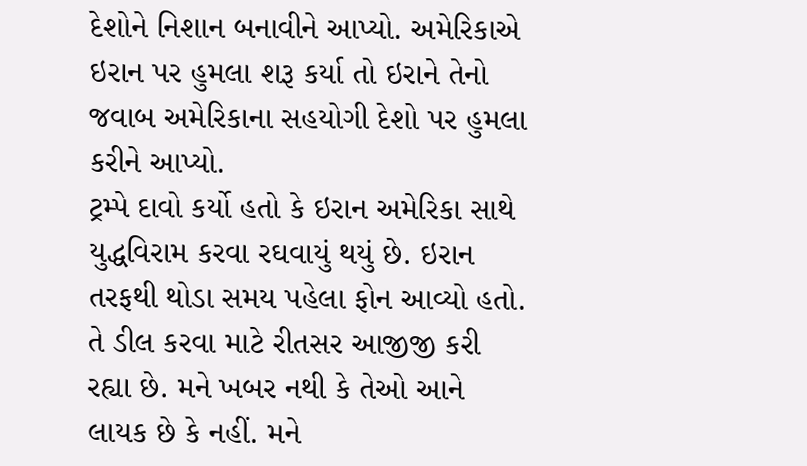દેશોને નિશાન બનાવીને આપ્યો. અમેરિકાએ ઇરાન પર હુમલા શરૂ કર્યા તો ઇરાને તેનો જવાબ અમેરિકાના સહયોગી દેશો પર હુમલા કરીને આપ્યો.
ટ્રમ્પે દાવો કર્યો હતો કે ઇરાન અમેરિકા સાથે યુદ્ધવિરામ કરવા રઘવાયું થયું છે. ઇરાન તરફથી થોડા સમય પહેલા ફોન આવ્યો હતો. તે ડીલ કરવા માટે રીતસર આજીજી કરી રહ્યા છે. મને ખબર નથી કે તેઓ આને લાયક છે કે નહીં. મને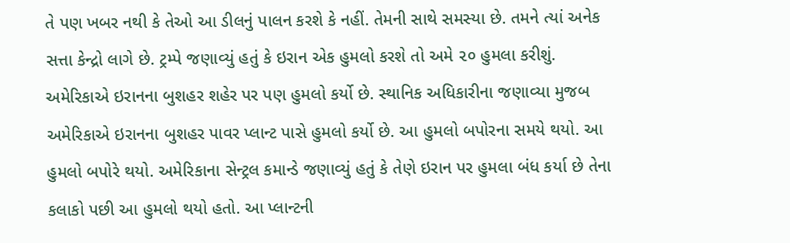તે પણ ખબર નથી કે તેઓ આ ડીલનું પાલન કરશે કે નહીં. તેમની સાથે સમસ્યા છે. તમને ત્યાં અનેક સત્તા કેન્દ્રો લાગે છે. ટ્રમ્પે જણાવ્યું હતું કે ઇરાન એક હુમલો કરશે તો અમે ૨૦ હુમલા કરીશું.
અમેરિકાએ ઇરાનના બુશહર શહેર પર પણ હુમલો કર્યો છે. સ્થાનિક અધિકારીના જણાવ્યા મુજબ અમેરિકાએ ઇરાનના બુશહર પાવર પ્લાન્ટ પાસે હુમલો કર્યો છે. આ હુમલો બપોરના સમયે થયો. આ હુમલો બપોરે થયો. અમેરિકાના સેન્ટ્રલ કમાન્ડે જણાવ્યું હતું કે તેણે ઇરાન પર હુમલા બંધ કર્યા છે તેના કલાકો પછી આ હુમલો થયો હતો. આ પ્લાન્ટની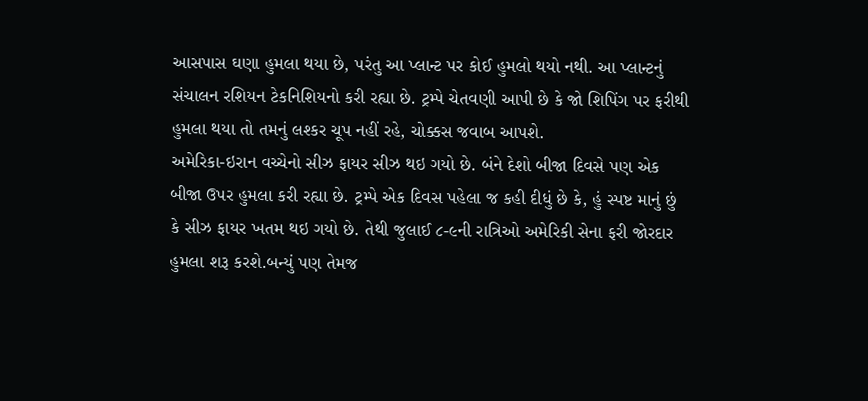આસપાસ ઘણા હુમલા થયા છે, પરંતુ આ પ્લાન્ટ પર કોઈ હુમલો થયો નથી. આ પ્લાન્ટનું સંચાલન રશિયન ટેકનિશિયનો કરી રહ્યા છે. ટ્રમ્પે ચેતવણી આપી છે કે જો શિપિંગ પર ફરીથી હુમલા થયા તો તમનું લશ્કર ચૂપ નહીં રહે, ચોક્કસ જવાબ આપશે.
અમેરિકા-ઇરાન વચ્ચેનો સીઝ ફાયર સીઝ થઇ ગયો છે. બંને દેશો બીજા દિવસે પણ એક બીજા ઉપર હુમલા કરી રહ્યા છે. ટ્રમ્પે એક દિવસ પહેલા જ કહી દીધું છે કે, હું સ્પષ્ટ માનું છું કે સીઝ ફાયર ખતમ થઇ ગયો છે. તેથી જુલાઈ ૮-૯ની રાત્રિઓ અમેરિકી સેના ફરી જોરદાર હુમલા શરૂ કરશે.બન્યું પણ તેમજ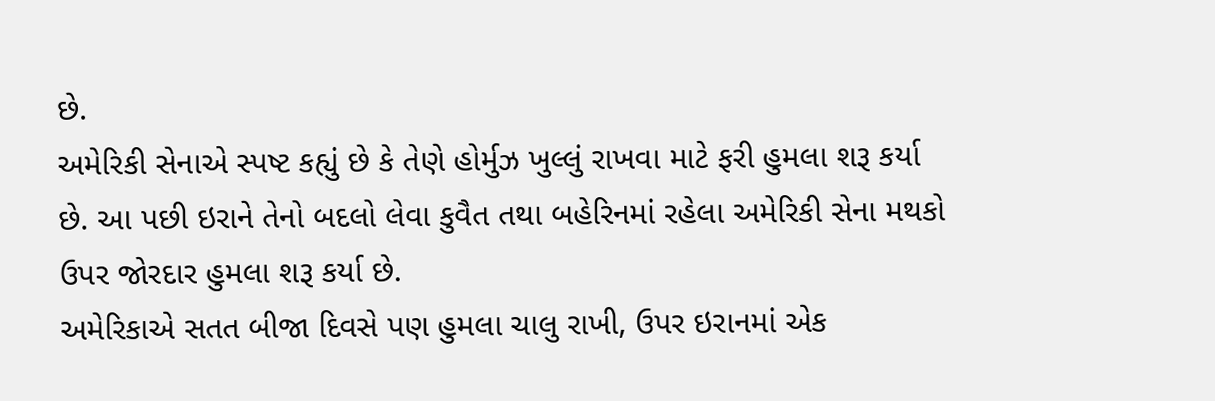છે.
અમેરિકી સેનાએ સ્પષ્ટ કહ્યું છે કે તેણે હોર્મુઝ ખુલ્લું રાખવા માટે ફરી હુમલા શરૂ કર્યા છે. આ પછી ઇરાને તેનો બદલો લેવા કુવૈત તથા બહેરિનમાં રહેલા અમેરિકી સેના મથકો ઉપર જોરદાર હુમલા શરૂ કર્યા છે.
અમેરિકાએ સતત બીજા દિવસે પણ હુમલા ચાલુ રાખી, ઉપર ઇરાનમાં એક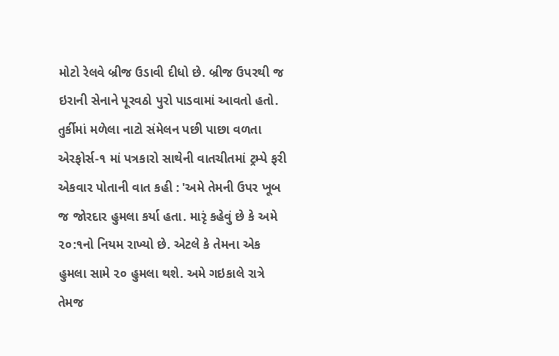મોટો રેલવે બ્રીજ ઉડાવી દીધો છે. બ્રીજ ઉપરથી જ ઇરાની સેનાને પૂરવઠો પુરો પાડવામાં આવતો હતો.
તુર્કીમાં મળેલા નાટો સંમેલન પછી પાછા વળતા એરફોર્સ-૧ માં પત્રકારો સાથેની વાતચીતમાં ટ્રમ્પે ફરી એકવાર પોતાની વાત કહી : 'અમે તેમની ઉપર ખૂબ જ જોરદાર હુમલા કર્યા હતા. મારૃં કહેવું છે કે અમે ૨૦:૧નો નિયમ રાખ્યો છે. એટલે કે તેમના એક હુમલા સામે ૨૦ હુમલા થશે. અમે ગઇકાલે રાત્રે તેમજ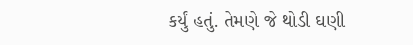કર્યું હતું. તેમણે જે થોડી ઘણી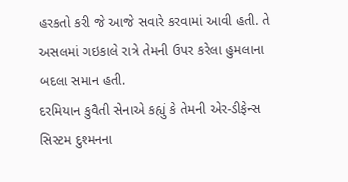હરકતો કરી જે આજે સવારે કરવામાં આવી હતી. તે અસલમાં ગઇકાલે રાત્રે તેમની ઉપર કરેલા હુમલાના બદલા સમાન હતી.
દરમિયાન કુવૈતી સેનાએ કહ્યું કે તેમની એર-ડીફેન્સ સિસ્ટમ દુશ્મનના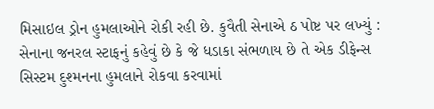મિસાઇલ ડ્રોન હુમલાઓને રોકી રહી છે. કુવૈતી સેનાએ ઠ પોષ્ટ પર લખ્યું : સેનાના જનરલ સ્ટાફનું કહેવું છે કે જે ધડાકા સંભળાય છે તે એક ડીફેન્સ સિસ્ટમ દુશ્મનના હુમલાને રોકવા કરવામાં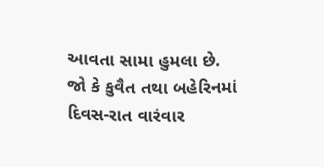આવતા સામા હુમલા છે.
જો કે કુવૈત તથા બહેરિનમાં દિવસ-રાત વારંવાર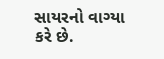સાયરનો વાગ્યા કરે છે.